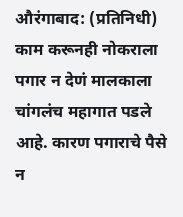औरंगाबाद: (प्रतिनिधी) काम करूनही नोकराला पगार न देणं मालकाला चांगलंच महागात पडले आहे. कारण पगाराचे पैसे न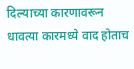दिल्याच्या कारणावरून धावत्या कारमध्ये वाद होताच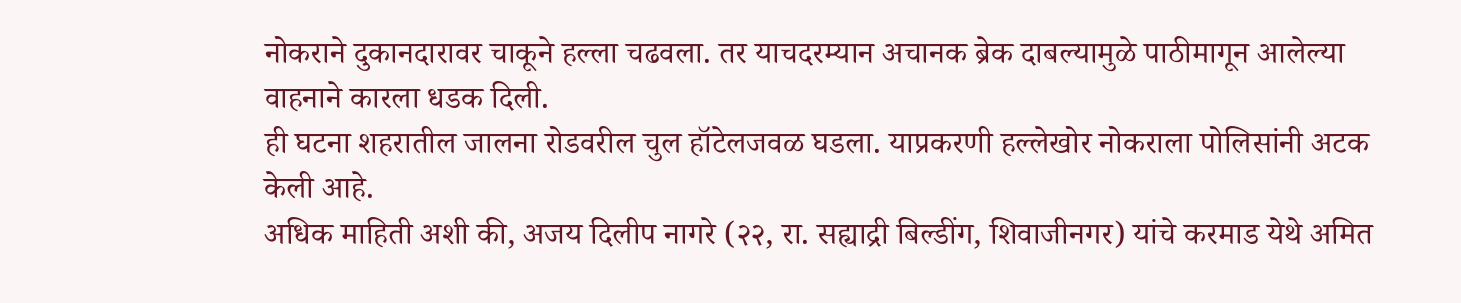नोकराने दुकानदारावर चाकूने हल्ला चढवला. तर याचदरम्यान अचानक ब्रेक दाबल्यामुळे पाठीमागून आलेल्या वाहनाने कारला धडक दिली.
ही घटना शहरातील जालना रोडवरील चुल हॉटेलजवळ घडला. याप्रकरणी हल्लेखोर नोकराला पोलिसांनी अटक केली आहे.
अधिक माहिती अशी की, अजय दिलीप नागरे (२२, रा. सह्याद्री बिल्डींग, शिवाजीनगर) यांचे करमाड येथे अमित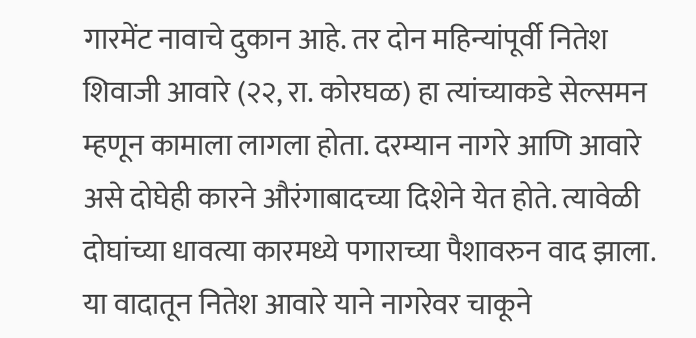गारमेंट नावाचे दुकान आहे. तर दोन महिन्यांपूर्वी नितेश शिवाजी आवारे (२२, रा. कोरघळ) हा त्यांच्याकडे सेल्समन म्हणून कामाला लागला होता. दरम्यान नागरे आणि आवारे असे दोघेही कारने औरंगाबादच्या दिशेने येत होते. त्यावेळी दोघांच्या धावत्या कारमध्ये पगाराच्या पैशावरुन वाद झाला. या वादातून नितेश आवारे याने नागरेवर चाकूने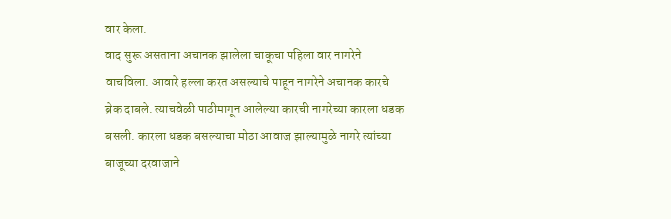वार केला.
वाद सुरू असताना अचानक झालेला चाकूचा पहिला वार नागरेने वाचविला. आवारे हल्ला करत असल्याचे पाहून नागरेने अचानक कारचे ब्रेक दाबले. त्याचवेळी पाठीमागून आलेल्या कारची नागरेच्या कारला धडक बसली. कारला धडक बसल्याचा मोठा आवाज झाल्यामुळे नागरे त्यांच्या बाजूच्या दरवाजाने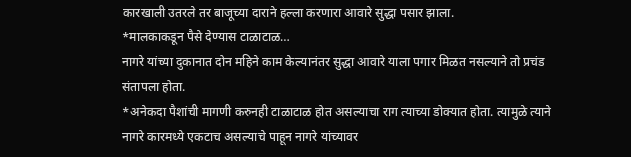कारखाली उतरले तर बाजूच्या दाराने हल्ला करणारा आवारे सुद्धा पसार झाला.
*मालकाकडून पैसे देण्यास टाळाटाळ…
नागरे यांच्या दुकानात दोन महिने काम केल्यानंतर सुद्धा आवारे याला पगार मिळत नसल्याने तो प्रचंड संतापला होता.
*अनेकदा पैशांची मागणी करुनही टाळाटाळ होत असल्याचा राग त्याच्या डोक्यात होता. त्यामुळे त्याने नागरे कारमध्ये एकटाच असल्याचे पाहून नागरे यांच्यावर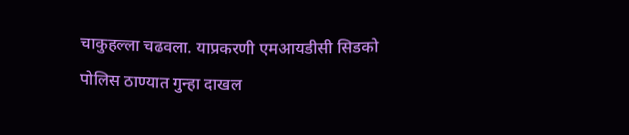चाकुहल्ला चढवला. याप्रकरणी एमआयडीसी सिडको पोलिस ठाण्यात गुन्हा दाखल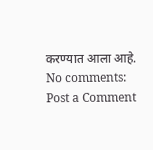करण्यात आला आहे.
No comments:
Post a Comment